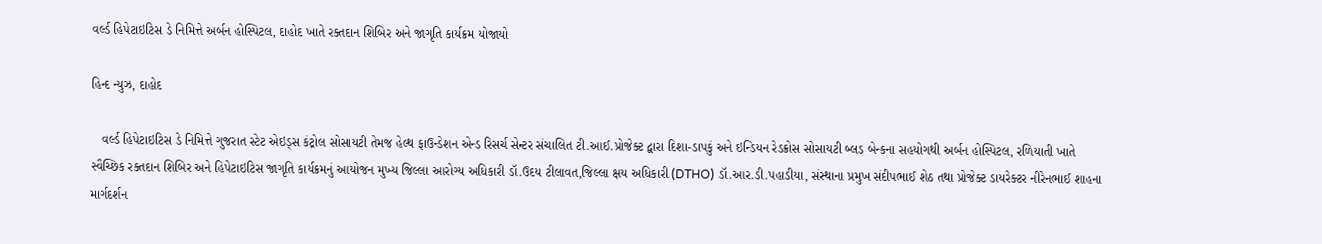વર્લ્ડ હિપેટાઇટિસ ડે નિમિત્તે અર્બન હોસ્પિટલ, દાહોદ ખાતે રક્તદાન શિબિર અને જાગૃતિ કાર્યક્રમ યોજાયો

હિન્દ ન્યુઝ, દાહોદ

   વર્લ્ડ હિપેટાઇટિસ ડે નિમિત્તે ગુજરાત સ્ટેટ એઇડ્સ કંટ્રોલ સોસાયટી તેમજ હેલ્થ ફાઉન્ડેશન એન્ડ રિસર્ચ સેન્ટર સંચાલિત ટી.આઈ.પ્રોજેક્ટ દ્વારા દિશા-ડાપકું અને ઇન્ડિયન રેડક્રોસ સોસાયટી બ્લડ બેન્કના સહયોગથી અર્બન હોસ્પિટલ, રળિયાતી ખાતે સ્વૈચ્છિક રક્તદાન શિબિર અને હિપેટાઇટિસ જાગૃતિ કાર્યક્રમનું આયોજન મુખ્ય જિલ્લા આરોગ્ય અધિકારી ડૉ.ઉદય ટીલાવત,જિલ્લા ક્ષય અધિકારી (DTHO) ડૉ.આર.ડી.પહાડીયા, સંસ્થાના પ્રમુખ સંદીપભાઈ શેઠ તથા પ્રોજેક્ટ ડાયરેક્ટર નીરેનભાઈ શાહના માર્ગદર્શન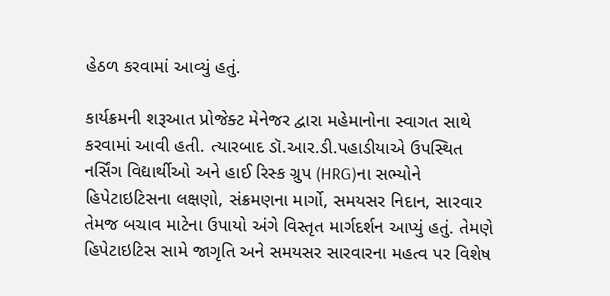હેઠળ કરવામાં આવ્યું હતું.

કાર્યક્રમની શરૂઆત પ્રોજેક્ટ મેનેજર દ્વારા મહેમાનોના સ્વાગત સાથે કરવામાં આવી હતી. ત્યારબાદ ડૉ.આર.ડી.પહાડીયાએ ઉપસ્થિત નર્સિંગ વિદ્યાર્થીઓ અને હાઈ રિસ્ક ગ્રુપ (HRG)ના સભ્યોને હિપેટાઇટિસના લક્ષણો, સંક્રમણના માર્ગો, સમયસર નિદાન, સારવાર તેમજ બચાવ માટેના ઉપાયો અંગે વિસ્તૃત માર્ગદર્શન આપ્યું હતું. તેમણે હિપેટાઇટિસ સામે જાગૃતિ અને સમયસર સારવારના મહત્વ પર વિશેષ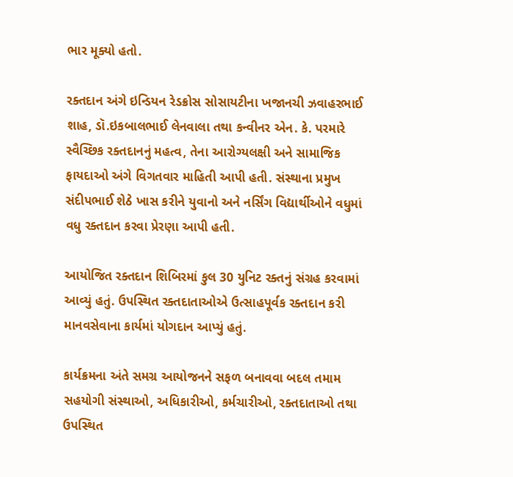ભાર મૂક્યો હતો.

રક્તદાન અંગે ઇન્ડિયન રેડક્રોસ સોસાયટીના ખજાનચી ઝવાહરભાઈ શાહ, ડૉ.ઇકબાલભાઈ લેનવાલા તથા કન્વીનર એન. કે. પરમારે સ્વૈચ્છિક રક્તદાનનું મહત્વ, તેના આરોગ્યલક્ષી અને સામાજિક ફાયદાઓ અંગે વિગતવાર માહિતી આપી હતી. સંસ્થાના પ્રમુખ સંદીપભાઈ શેઠે ખાસ કરીને યુવાનો અને નર્સિંગ વિદ્યાર્થીઓને વધુમાં વધુ રક્તદાન કરવા પ્રેરણા આપી હતી.

આયોજિત રક્તદાન શિબિરમાં કુલ 30 યુનિટ રક્તનું સંગ્રહ કરવામાં આવ્યું હતું. ઉપસ્થિત રક્તદાતાઓએ ઉત્સાહપૂર્વક રક્તદાન કરી માનવસેવાના કાર્યમાં યોગદાન આપ્યું હતું.

કાર્યક્રમના અંતે સમગ્ર આયોજનને સફળ બનાવવા બદલ તમામ સહયોગી સંસ્થાઓ, અધિકારીઓ, કર્મચારીઓ, રક્તદાતાઓ તથા ઉપસ્થિત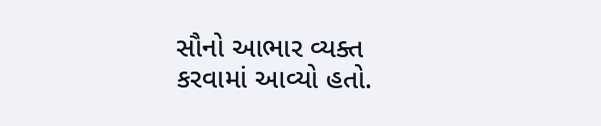સૌનો આભાર વ્યક્ત કરવામાં આવ્યો હતો.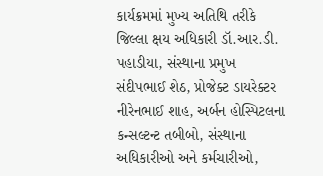કાર્યક્રમમાં મુખ્ય અતિથિ તરીકે જિલ્લા ક્ષય અધિકારી ડૉ.આર.ડી. પહાડીયા, સંસ્થાના પ્રમુખ સંદીપભાઈ શેઠ, પ્રોજેક્ટ ડાયરેક્ટર નીરેનભાઈ શાહ, અર્બન હોસ્પિટલના કન્સલ્ટન્ટ તબીબો, સંસ્થાના અધિકારીઓ અને કર્મચારીઓ,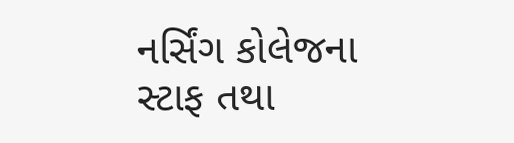નર્સિંગ કોલેજના સ્ટાફ તથા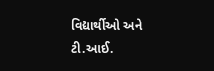વિદ્યાર્થીઓ અને ટી.આઈ.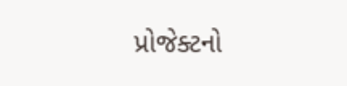પ્રોજેક્ટનો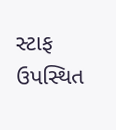સ્ટાફ ઉપસ્થિત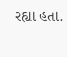રહ્યા હતા.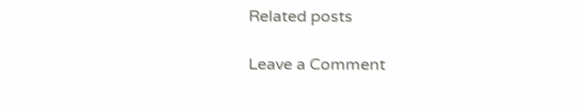Related posts

Leave a Comment